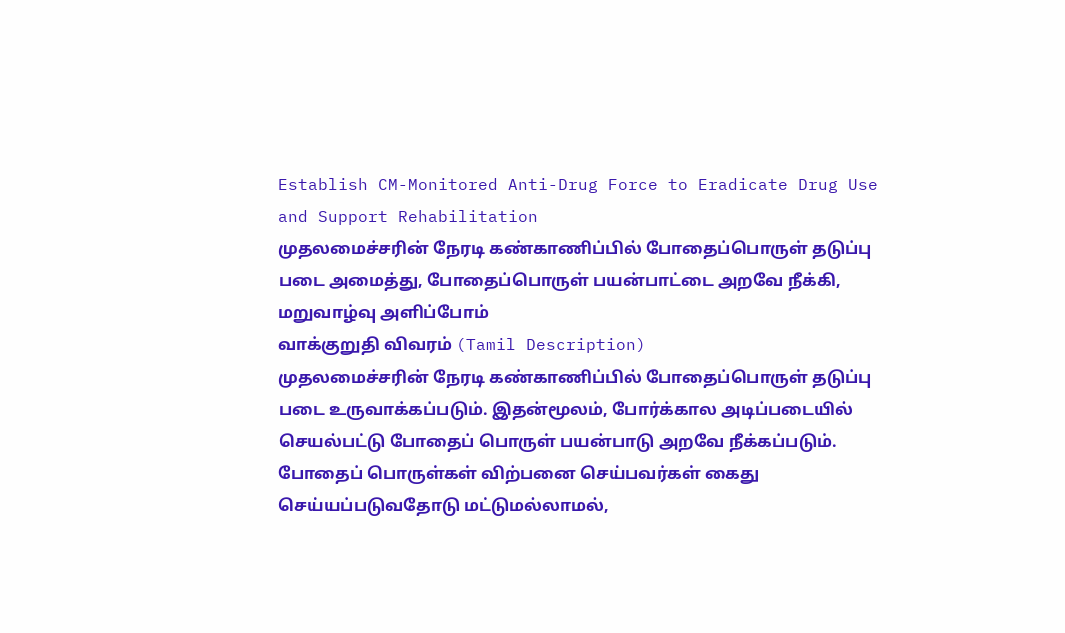Establish CM-Monitored Anti-Drug Force to Eradicate Drug Use and Support Rehabilitation
முதலமைச்சரின் நேரடி கண்காணிப்பில் போதைப்பொருள் தடுப்பு படை அமைத்து, போதைப்பொருள் பயன்பாட்டை அறவே நீக்கி, மறுவாழ்வு அளிப்போம்
வாக்குறுதி விவரம் (Tamil Description)
முதலமைச்சரின் நேரடி கண்காணிப்பில் போதைப்பொருள் தடுப்பு படை உருவாக்கப்படும். இதன்மூலம், போர்க்கால அடிப்படையில் செயல்பட்டு போதைப் பொருள் பயன்பாடு அறவே நீக்கப்படும். போதைப் பொருள்கள் விற்பனை செய்பவர்கள் கைது செய்யப்படுவதோடு மட்டுமல்லாமல்,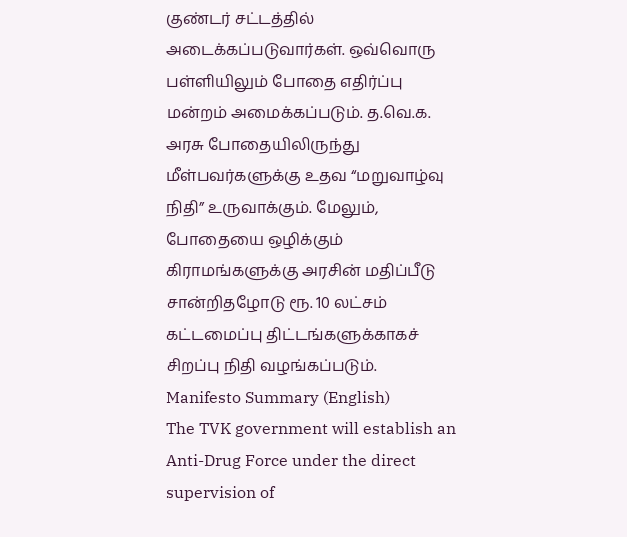குண்டர் சட்டத்தில் அடைக்கப்படுவார்கள். ஒவ்வொரு பள்ளியிலும் போதை எதிர்ப்பு மன்றம் அமைக்கப்படும். த.வெ.க. அரசு போதையிலிருந்து மீள்பவர்களுக்கு உதவ “மறுவாழ்வு நிதி” உருவாக்கும். மேலும், போதையை ஒழிக்கும் கிராமங்களுக்கு அரசின் மதிப்பீடு சான்றிதழோடு ரூ. 10 லட்சம் கட்டமைப்பு திட்டங்களுக்காகச் சிறப்பு நிதி வழங்கப்படும்.
Manifesto Summary (English)
The TVK government will establish an Anti-Drug Force under the direct supervision of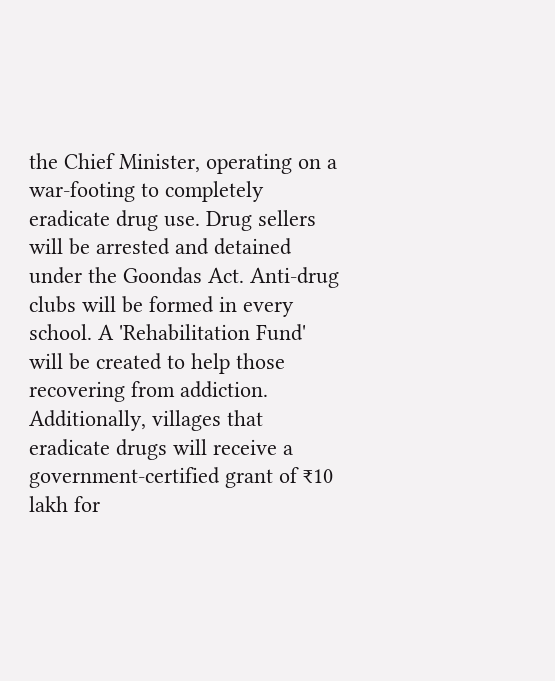the Chief Minister, operating on a war-footing to completely eradicate drug use. Drug sellers will be arrested and detained under the Goondas Act. Anti-drug clubs will be formed in every school. A 'Rehabilitation Fund' will be created to help those recovering from addiction. Additionally, villages that eradicate drugs will receive a government-certified grant of ₹10 lakh for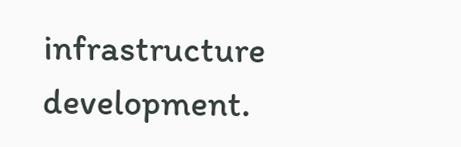infrastructure development.